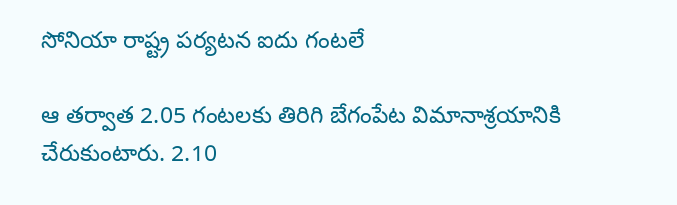సోనియా రాష్ట్ర పర్యటన ఐదు గంటలే

ఆ తర్వాత 2.05 గంటలకు తిరిగి బేగంపేట విమానాశ్రయానికి చేరుకుంటారు. 2.10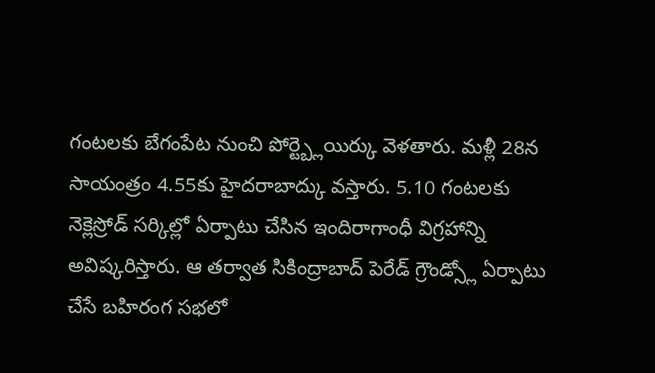గంటలకు బేగంపేట నుంచి పోర్ట్బ్లెయిర్కు వెళతారు. మళ్లీ 28న సాయంత్రం 4.55కు హైదరాబాద్కు వస్తారు. 5.10 గంటలకు నెక్లెస్రోడ్ సర్కిల్లో ఏర్పాటు చేసిన ఇందిరాగాంధీ విగ్రహాన్ని అవిష్కరిస్తారు. ఆ తర్వాత సికింద్రాబాద్ పెరేడ్ గ్రౌండ్స్లో ఏర్పాటు చేసే బహిరంగ సభలో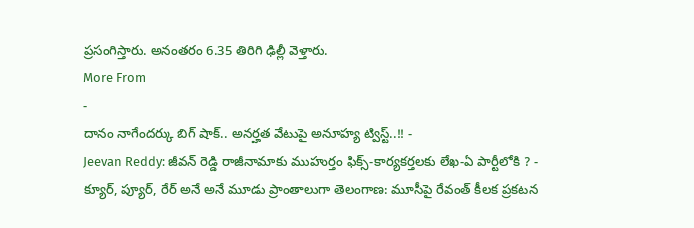ప్రసంగిస్తారు. అనంతరం 6.35 తిరిగి ఢిల్లీ వెళ్తారు.
More From
-
దానం నాగేందర్కు బిగ్ షాక్.. అనర్హత వేటుపై అనూహ్య ట్విస్ట్..!! -
Jeevan Reddy: జీవన్ రెడ్డి రాజీనామాకు ముహుర్తం ఫిక్స్-కార్యకర్తలకు లేఖ-ఏ పార్టీలోకి ? -
క్యూర్, ప్యూర్, రేర్ అనే అనే మూడు ప్రాంతాలుగా తెలంగాణ: మూసీపై రేవంత్ కీలక ప్రకటన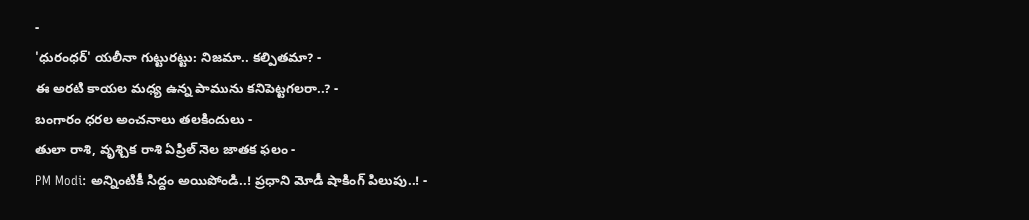-
'ధురంధర్' యలీనా గుట్టురట్టు: నిజమా.. కల్పితమా? -
ఈ అరటి కాయల మధ్య ఉన్న పామును కనిపెట్టగలరా..? -
బంగారం ధరల అంచనాలు తలకిందులు -
తులా రాశి, వృశ్చిక రాశి ఏప్రిల్ నెల జాతక ఫలం -
PM Modi: అన్నింటికీ సిద్దం అయిపోండి..! ప్రధాని మోడీ షాకింగ్ పిలుపు..! -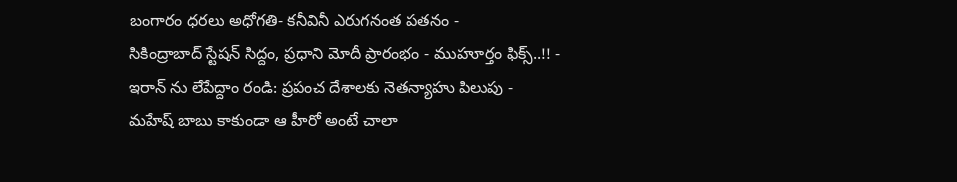బంగారం ధరలు అధోగతి- కనీవినీ ఎరుగనంత పతనం -
సికింద్రాబాద్ స్టేషన్ సిద్దం, ప్రధాని మోదీ ప్రారంభం - ముహూర్తం ఫిక్స్..!! -
ఇరాన్ ను లేపేద్దాం రండి: ప్రపంచ దేశాలకు నెతన్యాహు పిలుపు -
మహేష్ బాబు కాకుండా ఆ హీరో అంటే చాలా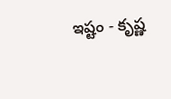ఇష్టం - కృష్ణ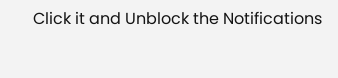Click it and Unblock the Notifications